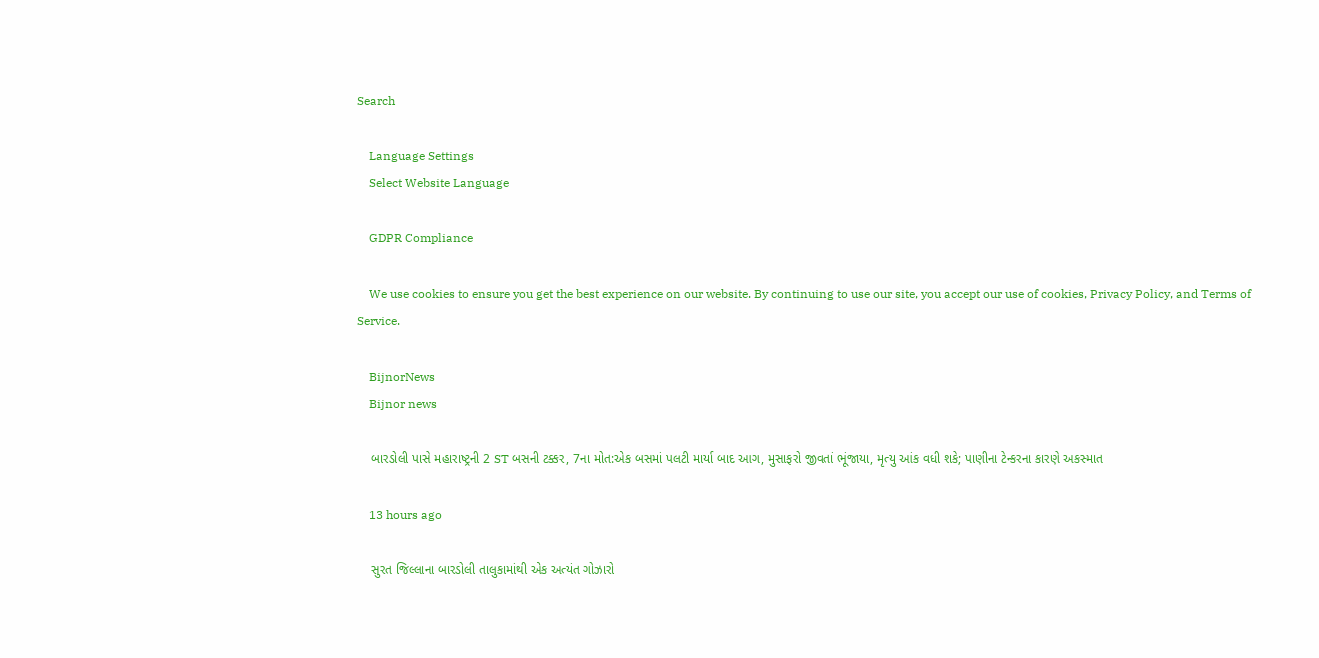Search

    Language Settings
    Select Website Language

    GDPR Compliance

    We use cookies to ensure you get the best experience on our website. By continuing to use our site, you accept our use of cookies, Privacy Policy, and Terms of Service.

    BijnorNews
    Bijnor news

    બારડોલી પાસે મહારાષ્ટ્રની 2 ST બસની ટક્કર, 7ના મોત:એક બસમાં પલટી માર્યા બાદ આગ, મુસાફરો જીવતાં ભૂંજાયા, મૃત્યુ આંક વધી શકે; પાણીના ટેન્કરના કારણે અકસ્માત

    13 hours ago

    સુરત જિલ્લાના બારડોલી તાલુકામાંથી એક અત્યંત ગોઝારો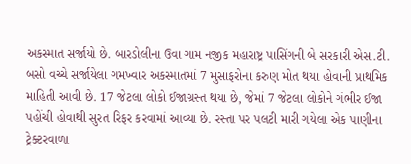અકસ્માત સર્જાયો છે. બારડોલીના ઉવા ગામ નજીક મહારાષ્ટ્ર પાસિંગની બે સરકારી એસ.ટી. બસો વચ્ચે સર્જાયેલા ગમખ્વાર અકસ્માતમાં 7 મુસાફરોના કરુણ મોત થયા હોવાની પ્રાથમિક માહિતી આવી છે. 17 જેટલા લોકો ઈજાગ્રસ્ત થયા છે, જેમાં 7 જેટલા લોકોને ગંભીર ઈજા પહોંચી હોવાથી સુરત રિફર કરવામાં આવ્યા છે. રસ્તા પર પલટી મારી ગયેલા એક પાણીના ટ્રેક્ટરવાળા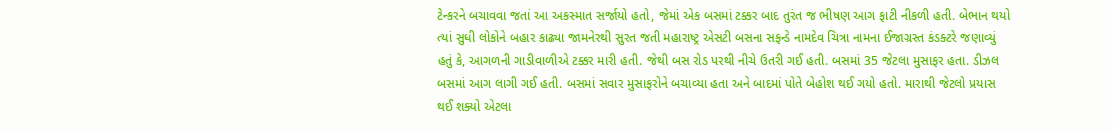ટેન્કરને બચાવવા જતાં આ અકસ્માત સર્જાયો હતો, જેમાં એક બસમાં ટક્કર બાદ તુરંત જ ભીષણ આગ ફાટી નીકળી હતી. બેભાન થયો ત્યાં સુધી લોકોને બહાર કાઢ્યા જામનેરથી સુરત જતી મહારાષ્ટ્ર એસટી બસના સફન્ડે નામદેવ ચિત્રા નામના ઈજાગ્રસ્ત કંડક્ટરે જણાવ્યું હતું કે, આગળની ગાડીવાળીએ ટક્કર મારી હતી. જેથી બસ રોડ પરથી નીચે ઉતરી ગઈ હતી. બસમાં 35 જેટલા મુસાફર હતા. ડીઝલ બસમાં આગ લાગી ગઈ હતી. બસમાં સવાર મુસાફરોને બચાવ્યા હતા અને બાદમાં પોતે બેહોશ થઈ ગયો હતો. મારાથી જેટલો પ્રયાસ થઈ શક્યો એટલા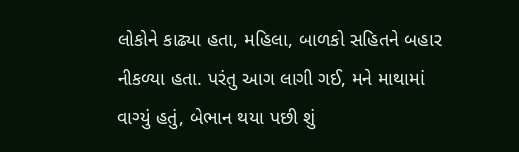લોકોને કાઢ્યા હતા, મહિલા, બાળકો સહિતને બહાર નીકળ્યા હતા. પરંતુ આગ લાગી ગઈ, મને માથામાં વાગ્યું હતું, બેભાન થયા પછી શું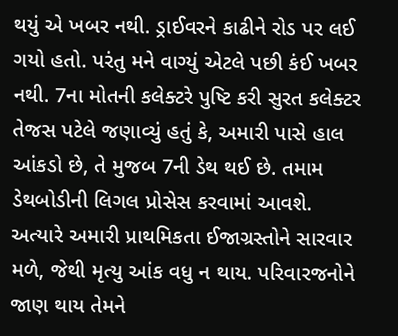થયું એ ખબર નથી. ડ્રાઈવરને કાઢીને રોડ પર લઈ ગયો હતો. પરંતુ મને વાગ્યું એટલે પછી કંઈ ખબર નથી. 7ના મોતની કલેક્ટરે પુષ્ટિ કરી સુરત કલેક્ટર તેજસ પટેલે જણાવ્યું હતું કે, અમારી પાસે હાલ આંકડો છે, તે મુજબ 7ની ડેથ થઈ છે. તમામ ડેથબોડીની લિગલ પ્રોસેસ કરવામાં આવશે. અત્યારે અમારી પ્રાથમિકતા ઈજાગ્રસ્તોને સારવાર મળે, જેથી મૃત્યુ આંક વધુ ન થાય. પરિવારજનોને જાણ થાય તેમને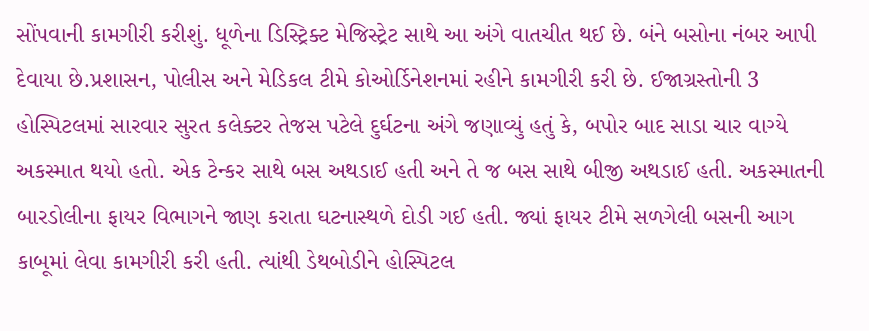સોંપવાની કામગીરી કરીશું. ધૂળેના ડિસ્ટ્રિક્ટ મેજિસ્ટ્રેટ સાથે આ અંગે વાતચીત થઈ છે. બંને બસોના નંબર આપી દેવાયા છે.પ્રશાસન, પોલીસ અને મેડિકલ ટીમે કોઓર્ડિનેશનમાં રહીને કામગીરી કરી છે. ઈજાગ્રસ્તોની 3 હોસ્પિટલમાં સારવાર સુરત કલેક્ટર તેજસ પટેલે દુર્ઘટના અંગે જણાવ્યું હતું કે, બપોર બાદ સાડા ચાર વાગ્યે અકસ્માત થયો હતો. એક ટેન્કર સાથે બસ અથડાઈ હતી અને તે જ બસ સાથે બીજી અથડાઈ હતી. અકસ્માતની બારડોલીના ફાયર વિભાગને જાણ કરાતા ઘટનાસ્થળે દોડી ગઈ હતી. જ્યાં ફાયર ટીમે સળગેલી બસની આગ કાબૂમાં લેવા કામગીરી કરી હતી. ત્યાંથી ડેથબોડીને હોસ્પિટલ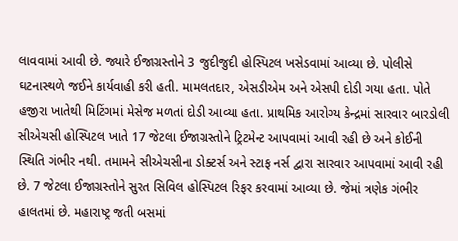લાવવામાં આવી છે. જ્યારે ઈજાગ્રસ્તોને 3 જુદીજુદી હોસ્પિટલ ખસેડવામાં આવ્યા છે. પોલીસે ઘટનાસ્થળે જઈને કાર્યવાહી કરી હતી. મામલતદાર, એસડીએમ અને એસપી દોડી ગયા હતા. પોતે હજીરા ખાતેથી મિટિંગમાં મેસેજ મળતાં દોડી આવ્યા હતા. પ્રાથમિક આરોગ્ય કેન્દ્રમાં સારવાર બારડોલી સીએચસી હોસ્પિટલ ખાતે 17 જેટલા ઈજાગ્રસ્તોને ટ્રિટમેન્ટ આપવામાં આવી રહી છે અને કોઈની સ્થિતિ ગંભીર નથી. તમામને સીએચસીના ડોક્ટર્સ અને સ્ટાફ નર્સ દ્વારા સારવાર આપવામાં આવી રહી છે. 7 જેટલા ઈજાગ્રસ્તોને સુરત સિવિલ હોસ્પિટલ રિફર કરવામાં આવ્યા છે. જેમાં ત્રણેક ગંભીર હાલતમાં છે. મહારાષ્ટ્ર જતી બસમાં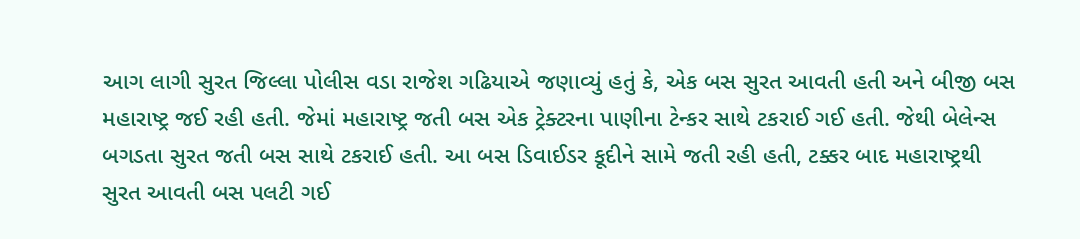આગ લાગી સુરત જિલ્લા પોલીસ વડા રાજેશ ગઢિયાએ જણાવ્યું હતું કે, એક બસ સુરત આવતી હતી અને બીજી બસ મહારાષ્ટ્ર જઈ રહી હતી. જેમાં મહારાષ્ટ્ર જતી બસ એક ટ્રેક્ટરના પાણીના ટેન્કર સાથે ટકરાઈ ગઈ હતી. જેથી બેલેન્સ બગડતા સુરત જતી બસ સાથે ટકરાઈ હતી. આ બસ ડિવાઈડર કૂદીને સામે જતી રહી હતી, ટક્કર બાદ મહારાષ્ટ્રથી સુરત આવતી બસ પલટી ગઈ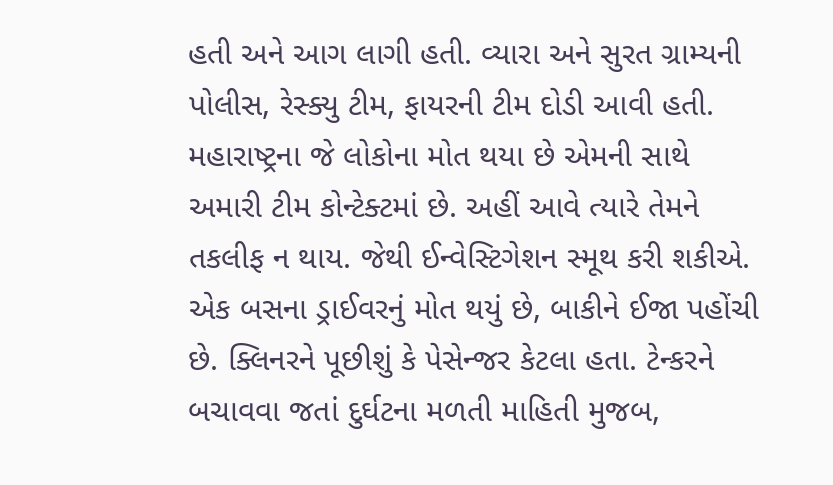હતી અને આગ લાગી હતી. વ્યારા અને સુરત ગ્રામ્યની પોલીસ, રેસ્ક્યુ ટીમ, ફાયરની ટીમ દોડી આવી હતી. મહારાષ્ટ્રના જે લોકોના મોત થયા છે એમની સાથે અમારી ટીમ કોન્ટેક્ટમાં છે. અહીં આવે ત્યારે તેમને તકલીફ ન થાય. જેથી ઈન્વેસ્ટિગેશન સ્મૂથ કરી શકીએ. એક બસના ડ્રાઈવરનું મોત થયું છે, બાકીને ઈજા પહોંચી છે. ક્લિનરને પૂછીશું કે પેસેન્જર કેટલા હતા. ટેન્કરને બચાવવા જતાં દુર્ઘટના મળતી માહિતી મુજબ,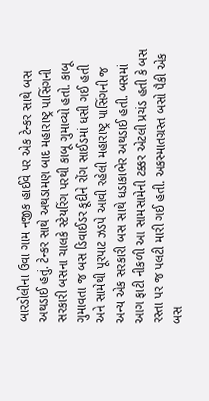બારડોલીના ઉવા ગામ નજીક હાઈવે પર એક ટેન્કર સાથે બસ અથડાઈ હતું. ટેન્કર સાથે અથડામણ બાદ મહારાષ્ટ્ર પાસિંગની સરકારી બસના ચાલકે સ્ટેયરિંગ પરથી કાબૂ ગુમાવ્યો હતો. કાબૂ ગુમાવતા જ બસ ડિવાઈડર કૂદીને રોંગ સાઈડમાં ધસી ગઈ હતી અને સામેથી પૂરપાટ ઝડપે આવી રહેલી મહારાષ્ટ્ર પાસિંગની જ અન્ય એક સરકારી બસ સાથે ધડાકાભેર અથડાઈ હતી. બસમાં આગ ફાટી નીકળી આ સામસામેની ટક્કર એટલી પ્રચંડ હતી કે બસ રસ્તા પર જ પલટી મારી ગઈ હતી. અકસ્માતગ્રસ્ત બસો પૈકી એક બસ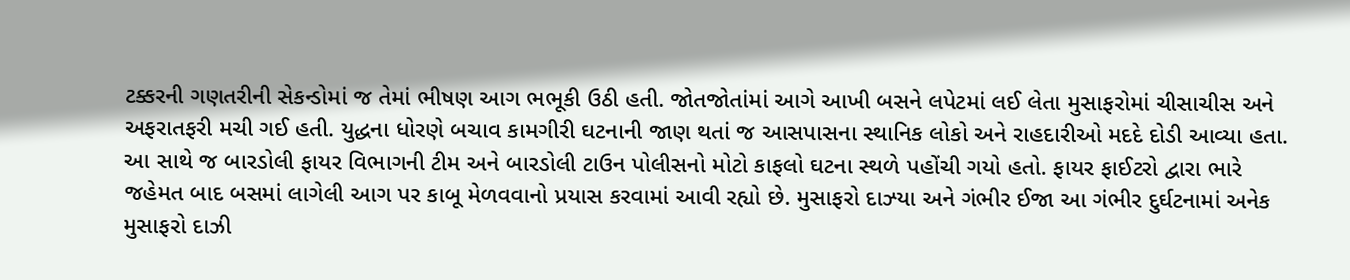ટક્કરની ગણતરીની સેકન્ડોમાં જ તેમાં ભીષણ આગ ભભૂકી ઉઠી હતી. જોતજોતાંમાં આગે આખી બસને લપેટમાં લઈ લેતા મુસાફરોમાં ચીસાચીસ અને અફરાતફરી મચી ગઈ હતી. યુદ્ધના ધોરણે બચાવ કામગીરી ઘટનાની જાણ થતાં જ આસપાસના સ્થાનિક લોકો અને રાહદારીઓ મદદે દોડી આવ્યા હતા. આ સાથે જ બારડોલી ફાયર વિભાગની ટીમ અને બારડોલી ટાઉન પોલીસનો મોટો કાફલો ઘટના સ્થળે પહોંચી ગયો હતો. ફાયર ફાઈટરો દ્વારા ભારે જહેમત બાદ બસમાં લાગેલી આગ પર કાબૂ મેળવવાનો પ્રયાસ કરવામાં આવી રહ્યો છે. મુસાફરો દાઝ્યા અને ગંભીર ઈજા આ ગંભીર દુર્ઘટનામાં અનેક મુસાફરો દાઝી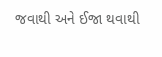જવાથી અને ઈજા થવાથી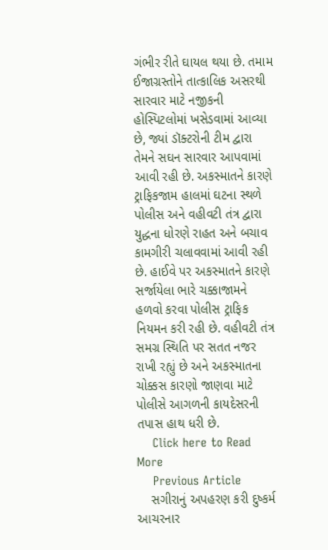ગંભીર રીતે ઘાયલ થયા છે. તમામ ઈજાગ્રસ્તોને તાત્કાલિક અસરથી સારવાર માટે નજીકની હોસ્પિટલોમાં ખસેડવામાં આવ્યા છે, જ્યાં ડૉક્ટરોની ટીમ દ્વારા તેમને સઘન સારવાર આપવામાં આવી રહી છે. અકસ્માતને કારણે ટ્રાફિકજામ હાલમાં ઘટના સ્થળે પોલીસ અને વહીવટી તંત્ર દ્વારા યુદ્ધના ધોરણે રાહત અને બચાવ કામગીરી ચલાવવામાં આવી રહી છે. હાઈવે પર અકસ્માતને કારણે સર્જાયેલા ભારે ચક્કાજામને હળવો કરવા પોલીસ ટ્રાફિક નિયમન કરી રહી છે. વહીવટી તંત્ર સમગ્ર સ્થિતિ પર સતત નજર રાખી રહ્યું છે અને અકસ્માતના ચોક્કસ કારણો જાણવા માટે પોલીસે આગળની કાયદેસરની તપાસ હાથ ધરી છે.
    Click here to Read More
    Previous Article
    સગીરાનું અપહરણ કરી દુષ્કર્મ આચરનાર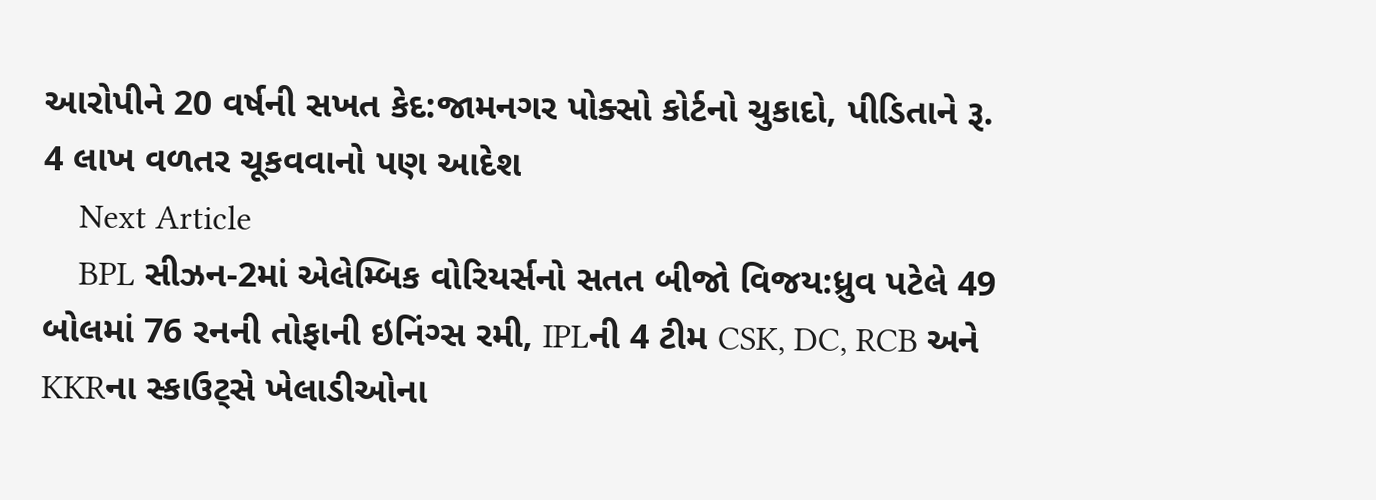આરોપીને 20 વર્ષની સખત કેદ:જામનગર પોક્સો કોર્ટનો ચુકાદો, પીડિતાને રૂ. 4 લાખ વળતર ચૂકવવાનો પણ આદેશ
    Next Article
    BPL સીઝન-2માં એલેમ્બિક વોરિયર્સનો સતત બીજો વિજય:ધ્રુવ પટેલે 49 બોલમાં 76 રનની તોફાની ઇનિંગ્સ રમી, IPLની 4 ટીમ CSK, DC, RCB અને KKRના સ્કાઉટ્સે ખેલાડીઓના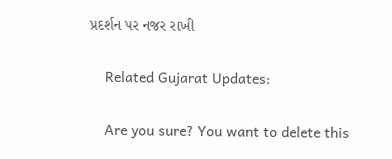પ્રદર્શન પર નજર રાખી

    Related Gujarat Updates:

    Are you sure? You want to delete this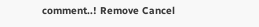comment..! Remove Cancel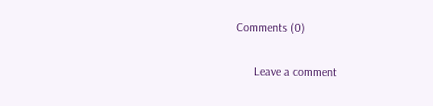Comments (0)

      Leave a comment